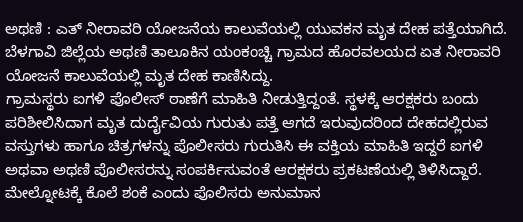ಅಥಣಿ : ಎತ್ ನೀರಾವರಿ ಯೋಜನೆಯ ಕಾಲುವೆಯಲ್ಲಿ ಯುವಕನ ಮೃತ ದೇಹ ಪತ್ತೆಯಾಗಿದೆ.
ಬೆಳಗಾವಿ ಜಿಲ್ಲೆಯ ಅಥಣಿ ತಾಲೂಕಿನ ಯಂಕಂಚ್ಚಿ ಗ್ರಾಮದ ಹೊರವಲಯದ ಏತ ನೀರಾವರಿ ಯೋಜನೆ ಕಾಲುವೆಯಲ್ಲಿ ಮೃತ ದೇಹ ಕಾಣಿಸಿದ್ದು.
ಗ್ರಾಮಸ್ಥರು ಐಗಳಿ ಪೊಲೀಸ್ ಠಾಣೆಗೆ ಮಾಹಿತಿ ನೀಡುತ್ತಿದ್ದಂತೆ. ಸ್ಥಳಕ್ಕೆ ಆರಕ್ಷಕರು ಬಂದು ಪರಿಶೀಲಿಸಿದಾಗ ಮೃತ ದುರ್ದೈವಿಯ ಗುರುತು ಪತ್ತೆ ಆಗದೆ ಇರುವುದರಿಂದ ದೇಹದಲ್ಲಿರುವ ವಸ್ತುಗಳು ಹಾಗೂ ಚಿತ್ರಗಳನ್ನು ಪೊಲೀಸರು ಗುರುತಿಸಿ ಈ ವಕ್ತಿಯ ಮಾಹಿತಿ ಇದ್ದರೆ ಐಗಳಿ ಅಥವಾ ಅಥಣಿ ಪೊಲೀಸರನ್ನು ಸಂಪರ್ಕಿಸುವಂತೆ ಆರಕ್ಷಕರು ಪ್ರಕಟಣೆಯಲ್ಲಿ ತಿಳಿಸಿದ್ದಾರೆ.
ಮೇಲ್ನೋಟಕ್ಕೆ ಕೊಲೆ ಶಂಕೆ ಎಂದು ಪೊಲಿಸರು ಅನುಮಾನ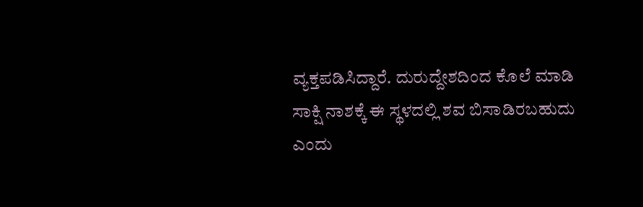ವ್ಯಕ್ತಪಡಿಸಿದ್ದಾರೆ. ದುರುದ್ದೇಶದಿಂದ ಕೊಲೆ ಮಾಡಿ ಸಾಕ್ಷಿ ನಾಶಕ್ಕೆ ಈ ಸ್ಥಳದಲ್ಲಿ ಶವ ಬಿಸಾಡಿರಬಹುದು ಎಂದು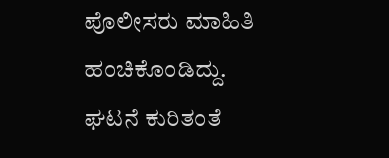ಪೊಲೀಸರು ಮಾಹಿತಿ ಹಂಚಿಕೊಂಡಿದ್ದು. ಘಟನೆ ಕುರಿತಂತೆ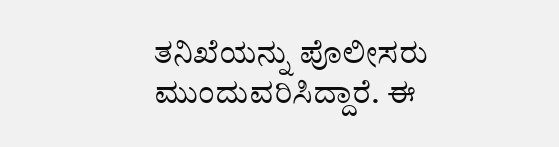ತನಿಖೆಯನ್ನು ಪೊಲೀಸರು ಮುಂದುವರಿಸಿದ್ದಾರೆ. ಈ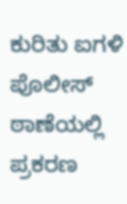ಕುರಿತು ಐಗಳಿ ಪೊಲೀಸ್ ಠಾಣೆಯಲ್ಲಿ ಪ್ರಕರಣ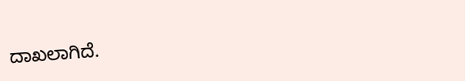ದಾಖಲಾಗಿದೆ.